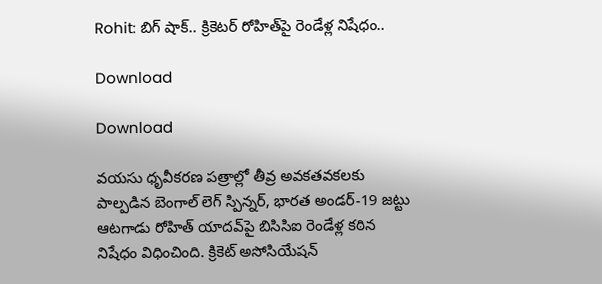Rohit: బిగ్ షాక్.. క్రికెటర్ రోహిత్‌పై రెండేళ్ల నిషేధం..

Download

Download

వయసు ధృవీకరణ పత్రాల్లో తీవ్ర అవకతవకలకు పాల్పడిన బెంగాల్ లెగ్ స్పిన్నర్, భారత అండర్-19 జట్టు ఆటగాడు రోహిత్ యాదవ్‌పై బిసిసిఐ రెండేళ్ల కఠిన నిషేధం విధించింది. క్రికెట్ అసోసియేషన్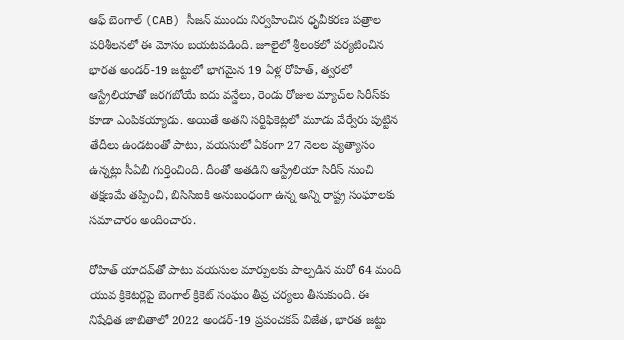ఆఫ్ బెంగాల్ (CAB) సీజన్ ముందు నిర్వహించిన ధృవీకరణ పత్రాల పరిశీలనలో ఈ మోసం బయటపడింది. జూలైలో శ్రీలంకలో పర్యటించిన భారత అండర్-19 జట్టులో భాగమైన 19 ఏళ్ల రోహిత్, త్వరలో ఆస్ట్రేలియాతో జరగబోయే ఐదు వన్డేలు, రెండు రోజుల మ్యాచ్‌ల సిరీస్‌కు కూడా ఎంపికయ్యాడు. అయితే అతని సర్టిఫికెట్లలో మూడు వేర్వేరు పుట్టిన తేదీలు ఉండటంతో పాటు, వయసులో ఏకంగా 27 నెలల వ్యత్యాసం ఉన్నట్లు సీఏబీ గుర్తించింది. దీంతో అతడిని ఆస్ట్రేలియా సిరీస్ నుంచి తక్షణమే తప్పించి, బిసిసిఐకి అనుబంధంగా ఉన్న అన్ని రాష్ట్ర సంఘాలకు సమాచారం అందించారు.

రోహిత్ యాదవ్‌తో పాటు వయసుల మార్పులకు పాల్పడిన మరో 64 మంది యువ క్రికెటర్లపై బెంగాల్ క్రికెట్ సంఘం తీవ్ర చర్యలు తీసుకుంది. ఈ నిషేధిత జాబితాలో 2022 అండర్-19 ప్రపంచకప్ విజేత, భారత జట్టు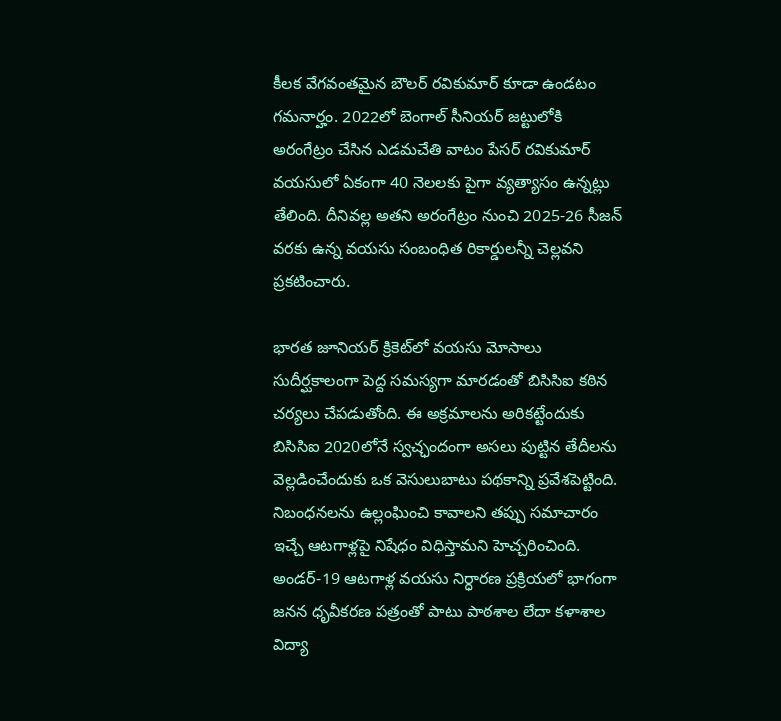కీలక వేగవంతమైన బౌలర్ రవికుమార్ కూడా ఉండటం గమనార్హం. 2022లో బెంగాల్ సీనియర్ జట్టులోకి అరంగేట్రం చేసిన ఎడమచేతి వాటం పేసర్ రవికుమార్ వయసులో ఏకంగా 40 నెలలకు పైగా వ్యత్యాసం ఉన్నట్లు తేలింది. దీనివల్ల అతని అరంగేట్రం నుంచి 2025-26 సీజన్ వరకు ఉన్న వయసు సంబంధిత రికార్డులన్నీ చెల్లవని ప్రకటించారు.

భారత జూనియర్ క్రికెట్‌లో వయసు మోసాలు సుదీర్ఘకాలంగా పెద్ద సమస్యగా మారడంతో బిసిసిఐ కఠిన చర్యలు చేపడుతోంది. ఈ అక్రమాలను అరికట్టేందుకు బిసిసిఐ 2020లోనే స్వచ్ఛందంగా అసలు పుట్టిన తేదీలను వెల్లడించేందుకు ఒక వెసులుబాటు పథకాన్ని ప్రవేశపెట్టింది. నిబంధనలను ఉల్లంఘించి కావాలని తప్పు సమాచారం ఇచ్చే ఆటగాళ్లపై నిషేధం విధిస్తామని హెచ్చరించింది. అండర్-19 ఆటగాళ్ల వయసు నిర్ధారణ ప్రక్రియలో భాగంగా జనన ధృవీకరణ పత్రంతో పాటు పాఠశాల లేదా కళాశాల విద్యా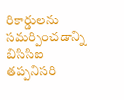రికార్డులను సమర్పించడాన్ని బిసిసిఐ తప్పనిసరి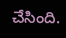చేసింది.